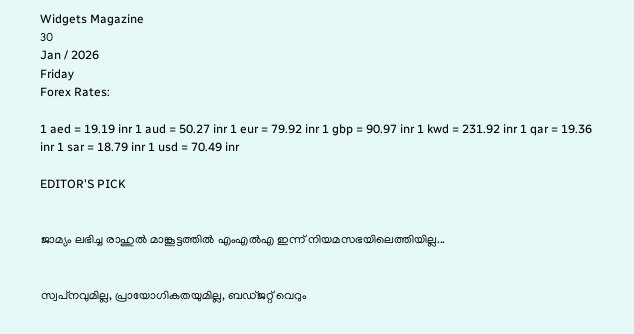Widgets Magazine
30
Jan / 2026
Friday
Forex Rates:

1 aed = 19.19 inr 1 aud = 50.27 inr 1 eur = 79.92 inr 1 gbp = 90.97 inr 1 kwd = 231.92 inr 1 qar = 19.36 inr 1 sar = 18.79 inr 1 usd = 70.49 inr

EDITOR'S PICK


ജാമ്യം ലഭിച്ച രാഹുല്‍ മാങ്കൂട്ടത്തില്‍ എംഎല്‍എ ഇന്ന് നിയമസഭയിലെത്തിയില്ല...


സ്വപ്‌നവുമില്ല, പ്രായോഗികതയുമില്ല, ബഡ്ജറ്റ് വെറും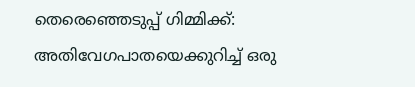തെരെഞ്ഞെടുപ്പ് ഗിമ്മിക്ക്: അതിവേഗപാതയെക്കുറിച്ച് ഒരു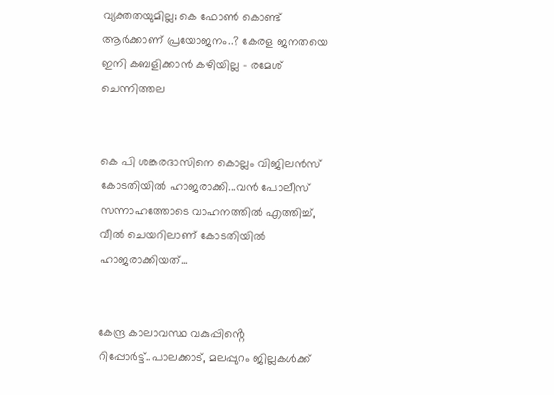വ്യക്തതയുമില്ല; കെ ഫോണ്‍ കൊണ്ട് ആര്‍ക്കാണ് പ്രയോജനം..? കേരള ജനതയെ ഇനി കബളിക്കാന്‍ കഴിയില്ല - രമേശ് ചെന്നിത്തല


കെ പി ശങ്കരദാസിനെ കൊല്ലം വിജിലൻസ് കോടതിയിൽ ഹാജരാക്കി...വൻ പോലീസ് സന്നാഹത്തോടെ വാഹനത്തിൽ എത്തിച്ച്, വീൽ ചെയറിലാണ് കോടതിയിൽ ഹാജരാക്കിയത്...


കേന്ദ്ര കാലാവസ്ഥ വകുപ്പിൻ്റെ റിപ്പോർട്ട്..പാലക്കാട്, മലപ്പുറം ജില്ലകൾക്ക്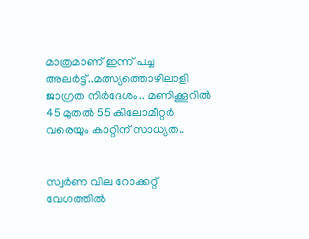മാത്രമാണ് ഇന്ന് പച്ച അലർട്ട്..മത്സ്യത്തൊഴിലാളി ജാഗ്രത നിർദേശം.. മണിക്കൂറിൽ 45 മുതൽ 55 കിലോമീറ്റർ വരെയും കാറ്റിന് സാധ്യത..


സ്വര്‍ണ വില റോക്കറ്റ് വേഗത്തില്‍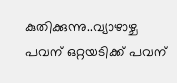കുതിക്കുന്നു..വ്യാഴാഴ്ച പവന് ഒറ്റയടിക്ക് പവന്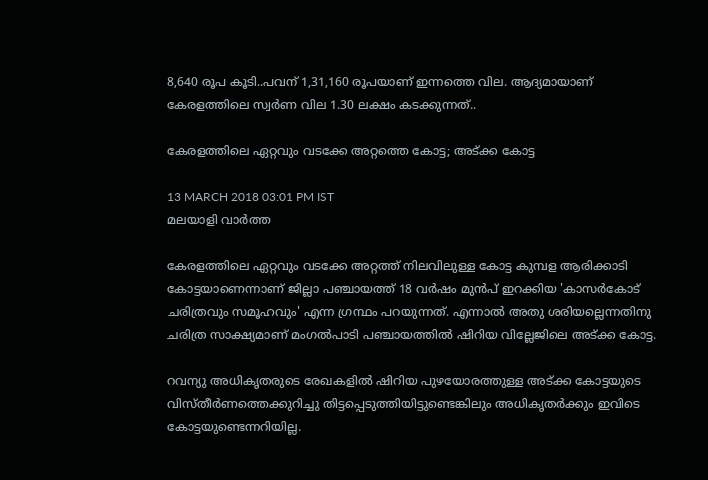8,640 രൂപ കൂടി..പവന് 1,31,160 രൂപയാണ് ഇന്നത്തെ വില. ആദ്യമായാണ് കേരളത്തിലെ സ്വര്‍ണ വില 1.30 ലക്ഷം കടക്കുന്നത്..

കേരളത്തിലെ ഏറ്റവും വടക്കേ അറ്റത്തെ കോട്ട; അട്ക്ക കോട്ട

13 MARCH 2018 03:01 PM IST
മലയാളി വാര്‍ത്ത

കേരളത്തിലെ ഏറ്റവും വടക്കേ അറ്റത്ത് നിലവിലുള്ള കോട്ട കുമ്പള ആരിക്കാടി കോട്ടയാണെന്നാണ് ജില്ലാ പഞ്ചായത്ത് 18 വര്‍ഷം മുന്‍പ് ഇറക്കിയ 'കാസര്‍കോട് ചരിത്രവും സമൂഹവും' എന്ന ഗ്രന്ഥം പറയുന്നത്. എന്നാല്‍ അതു ശരിയല്ലെന്നതിനു ചരിത്ര സാക്ഷ്യമാണ് മംഗല്‍പാടി പഞ്ചായത്തില്‍ ഷിറിയ വില്ലേജിലെ അട്ക്ക കോട്ട.

റവന്യു അധികൃതരുടെ രേഖകളില്‍ ഷിറിയ പുഴയോരത്തുള്ള അട്ക്ക കോട്ടയുടെ വിസ്തീര്‍ണത്തെക്കുറിച്ചു തിട്ടപ്പെടുത്തിയിട്ടുണ്ടെങ്കിലും അധികൃതര്‍ക്കും ഇവിടെ കോട്ടയുണ്ടെന്നറിയില്ല.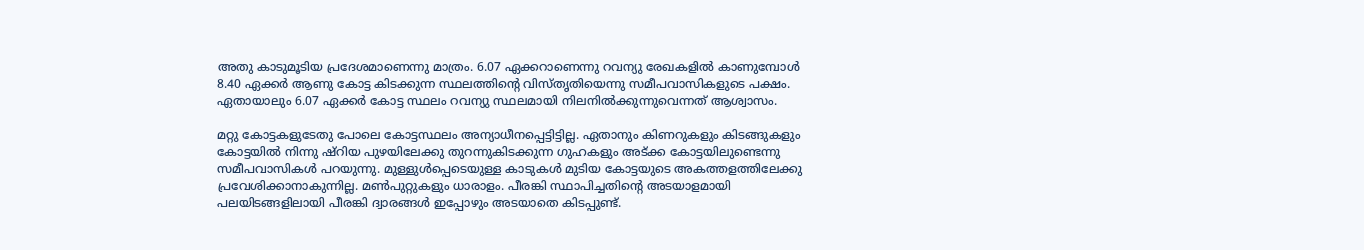അതു കാടുമൂടിയ പ്രദേശമാണെന്നു മാത്രം. 6.07 ഏക്കറാണെന്നു റവന്യു രേഖകളില്‍ കാണുമ്പോള്‍ 8.40 ഏക്കര്‍ ആണു കോട്ട കിടക്കുന്ന സ്ഥലത്തിന്റെ വിസ്തൃതിയെന്നു സമീപവാസികളുടെ പക്ഷം. ഏതായാലും 6.07 ഏക്കര്‍ കോട്ട സ്ഥലം റവന്യു സ്ഥലമായി നിലനില്‍ക്കുന്നുവെന്നത് ആശ്വാസം.

മറ്റു കോട്ടകളുടേതു പോലെ കോട്ടസ്ഥലം അന്യാധീനപ്പെട്ടിട്ടില്ല. ഏതാനും കിണറുകളും കിടങ്ങുകളും കോട്ടയില്‍ നിന്നു ഷ്റിയ പുഴയിലേക്കു തുറന്നുകിടക്കുന്ന ഗുഹകളും അട്ക്ക കോട്ടയിലുണ്ടെന്നു സമീപവാസികള്‍ പറയുന്നു. മുള്ളുള്‍പ്പെടെയുള്ള കാടുകള്‍ മുടിയ കോട്ടയുടെ അകത്തളത്തിലേക്കു പ്രവേശിക്കാനാകുന്നില്ല. മണ്‍പുറ്റുകളും ധാരാളം. പീരങ്കി സ്ഥാപിച്ചതിന്റെ അടയാളമായി പലയിടങ്ങളിലായി പീരങ്കി ദ്വാരങ്ങള്‍ ഇപ്പോഴും അടയാതെ കിടപ്പുണ്ട്.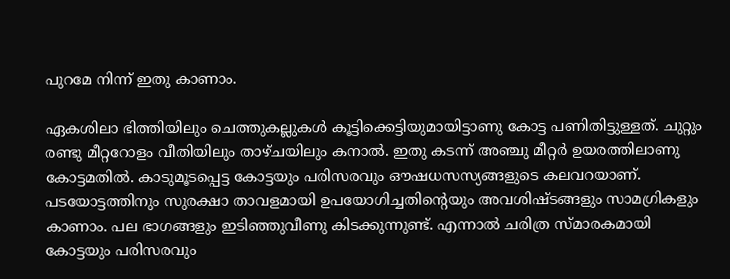പുറമേ നിന്ന് ഇതു കാണാം.

ഏകശിലാ ഭിത്തിയിലും ചെത്തുകല്ലുകള്‍ കൂട്ടിക്കെട്ടിയുമായിട്ടാണു കോട്ട പണിതിട്ടുള്ളത്. ചുറ്റും രണ്ടു മീറ്ററോളം വീതിയിലും താഴ്ചയിലും കനാല്‍. ഇതു കടന്ന് അഞ്ചു മീറ്റര്‍ ഉയരത്തിലാണു കോട്ടമതില്‍. കാടുമൂടപ്പെട്ട കോട്ടയും പരിസരവും ഔഷധസസ്യങ്ങളുടെ കലവറയാണ്. പടയോട്ടത്തിനും സുരക്ഷാ താവളമായി ഉപയോഗിച്ചതിന്റെയും അവശിഷ്ടങ്ങളും സാമഗ്രികളും കാണാം. പല ഭാഗങ്ങളും ഇടിഞ്ഞുവീണു കിടക്കുന്നുണ്ട്. എന്നാല്‍ ചരിത്ര സ്മാരകമായി കോട്ടയും പരിസരവും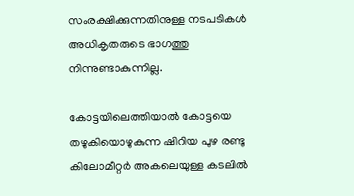സംരക്ഷിക്കുന്നതിനുള്ള നടപടികള്‍ അധികൃതരുടെ ഭാഗത്തു നിന്നുണ്ടാകുന്നില്ല.

കോട്ടയിലെത്തിയാല്‍ കോട്ടയെ തഴുകിയൊഴുകുന്ന ഷിറിയ പുഴ രണ്ടു കിലോമീറ്റര്‍ അകലെയുള്ള കടലില്‍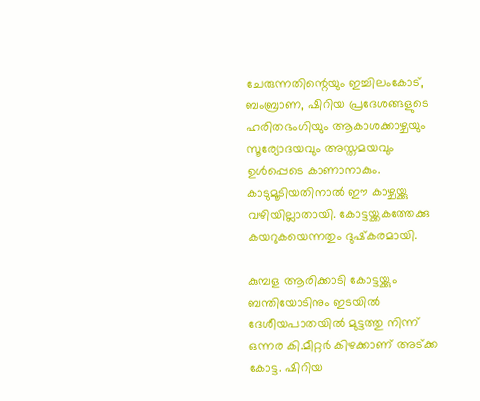ചേരുന്നതിന്റെയും ഇച്ചിലംകോട്, ബംബ്രാണ, ഷിറിയ പ്രദേശങ്ങളുടെ ഹരിതഭംഗിയും ആകാശക്കാഴ്ചയും സൂര്യോദയവും അസ്തമയവും ഉള്‍പ്പെടെ കാണാനാകും. കാടുമൂടിയതിനാല്‍ ഈ കാഴ്ചയ്ക്കു വഴിയില്ലാതായി. കോട്ടയ്ക്കകത്തേക്കു കയറുകയെന്നതും ദുഷ്‌കരമായി.

കുമ്പള ആരിക്കാടി കോട്ടയ്ക്കും ബന്തിയോടിനും ഇടയില്‍ ദേശീയപാതയില്‍ മുട്ടത്തു നിന്ന് ഒന്നര കി.മീറ്റര്‍ കിഴക്കാണ് അട്ക്ക കോട്ട. ഷിറിയ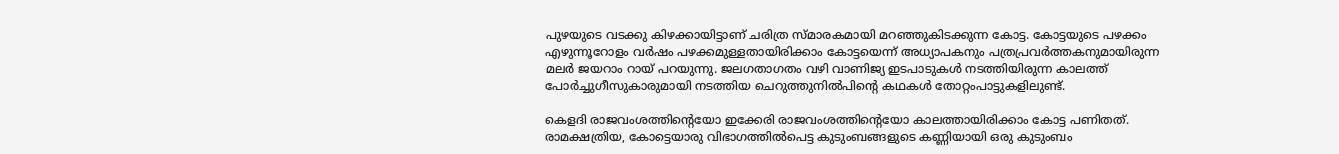പുഴയുടെ വടക്കു കിഴക്കായിട്ടാണ് ചരിത്ര സ്മാരകമായി മറഞ്ഞുകിടക്കുന്ന കോട്ട. കോട്ടയുടെ പഴക്കം എഴുന്നൂറോളം വര്‍ഷം പഴക്കമുള്ളതായിരിക്കാം കോട്ടയെന്ന് അധ്യാപകനും പത്രപ്രവര്‍ത്തകനുമായിരുന്ന മലര്‍ ജയറാം റായ് പറയുന്നു. ജലഗതാഗതം വഴി വാണിജ്യ ഇടപാടുകള്‍ നടത്തിയിരുന്ന കാലത്ത് പോര്‍ച്ചുഗീസുകാരുമായി നടത്തിയ ചെറുത്തുനില്‍പിന്റെ കഥകള്‍ തോറ്റംപാട്ടുകളിലുണ്ട്.

കെളദി രാജവംശത്തിന്റെയോ ഇക്കേരി രാജവംശത്തിന്റെയോ കാലത്തായിരിക്കാം കോട്ട പണിതത്. രാമക്ഷത്രിയ, കോട്ടെയാരു വിഭാഗത്തില്‍പെട്ട കുടുംബങ്ങളുടെ കണ്ണിയായി ഒരു കുടുംബം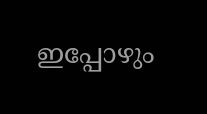ഇപ്പോഴും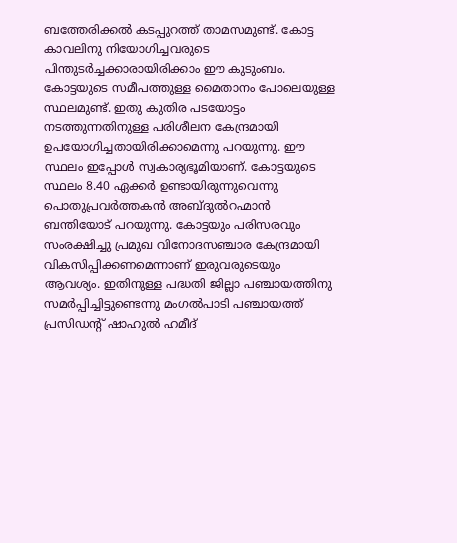ബത്തേരിക്കല്‍ കടപ്പുറത്ത് താമസമുണ്ട്. കോട്ട കാവലിനു നിയോഗിച്ചവരുടെ പിന്തുടര്‍ച്ചക്കാരായിരിക്കാം ഈ കുടുംബം. കോട്ടയുടെ സമീപത്തുള്ള മൈതാനം പോലെയുള്ള സ്ഥലമുണ്ട്. ഇതു കുതിര പടയോട്ടം നടത്തുന്നതിനുള്ള പരിശീലന കേന്ദ്രമായി ഉപയോഗിച്ചതായിരിക്കാമെന്നു പറയുന്നു. ഈ സ്ഥലം ഇപ്പോള്‍ സ്വകാര്യഭൂമിയാണ്. കോട്ടയുടെ സ്ഥലം 8.40 ഏക്കര്‍ ഉണ്ടായിരുന്നുവെന്നു പൊതുപ്രവര്‍ത്തകന്‍ അബ്ദുല്‍റഹ്മാന്‍ ബന്തിയോട് പറയുന്നു. കോട്ടയും പരിസരവും സംരക്ഷിച്ചു പ്രമുഖ വിനോദസഞ്ചാര കേന്ദ്രമായി വികസിപ്പിക്കണമെന്നാണ് ഇരുവരുടെയും ആവശ്യം. ഇതിനുള്ള പദ്ധതി ജില്ലാ പഞ്ചായത്തിനു സമര്‍പ്പിച്ചിട്ടുണ്ടെന്നു മംഗല്‍പാടി പഞ്ചായത്ത് പ്രസിഡന്റ് ഷാഹുല്‍ ഹമീദ്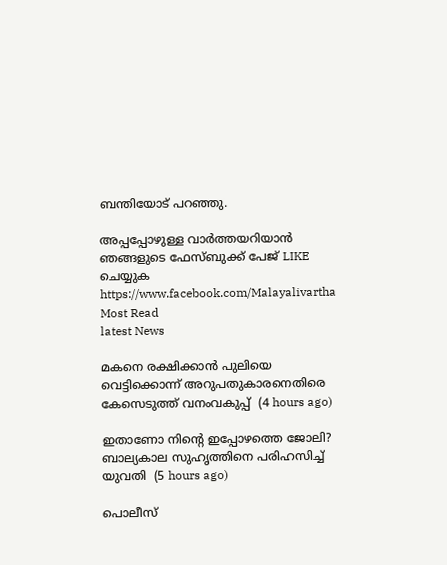ബന്തിയോട് പറഞ്ഞു.

അപ്പപ്പോഴുള്ള വാര്‍ത്തയറിയാന്‍ ഞങ്ങളുടെ ഫേസ്‌ബുക്ക്‌ പേജ് LIKE ചെയ്യുക
https://www.facebook.com/Malayalivartha
Most Read
latest News

മകനെ രക്ഷിക്കാന്‍ പുലിയെ വെട്ടിക്കൊന്ന് അറുപതുകാരനെതിരെ കേസെടുത്ത് വനംവകുപ്പ്  (4 hours ago)

ഇതാണോ നിന്റെ ഇപ്പോഴത്തെ ജോലി? ബാല്യകാല സുഹൃത്തിനെ പരിഹസിച്ച് യുവതി  (5 hours ago)

പൊലീസ്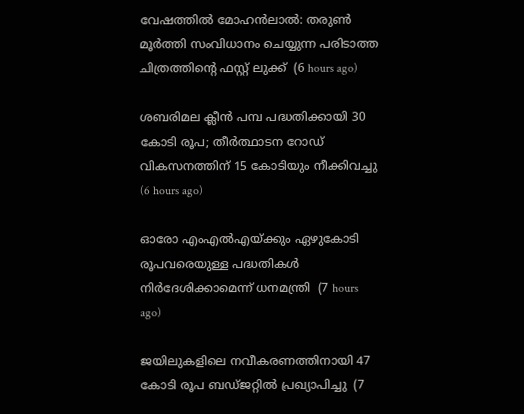വേഷത്തില്‍ മോഹന്‍ലാല്‍: തരുണ്‍ മൂര്‍ത്തി സംവിധാനം ചെയ്യുന്ന പരിടാത്ത ചിത്രത്തിന്റെ ഫസ്റ്റ് ലുക്ക്  (6 hours ago)

ശബരിമല ക്ലീന്‍ പമ്പ പദ്ധതിക്കായി 30 കോടി രൂപ; തീര്‍ത്ഥാടന റോഡ് വികസനത്തിന് 15 കോടിയും നീക്കിവച്ചു  (6 hours ago)

ഓരോ എംഎല്‍എയ്ക്കും ഏഴുകോടി രൂപവരെയുള്ള പദ്ധതികള്‍ നിര്‍ദേശിക്കാമെന്ന് ധനമന്ത്രി  (7 hours ago)

ജയിലുകളിലെ നവീകരണത്തിനായി 47 കോടി രൂപ ബഡ്ജറ്റില്‍ പ്രഖ്യാപിച്ചു  (7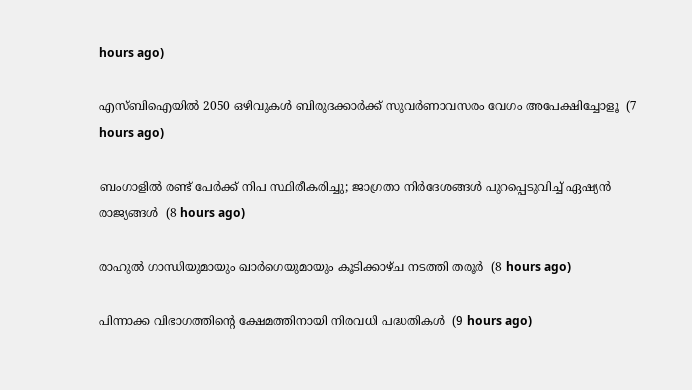hours ago)

എസ്ബിഐയില്‍ 2050 ഒഴിവുകള്‍ ബിരുദക്കാര്‍ക്ക് സുവര്‍ണാവസരം വേഗം അപേക്ഷിച്ചോളൂ  (7 hours ago)

ബംഗാളില്‍ രണ്ട് പേര്‍ക്ക് നിപ സ്ഥിരീകരിച്ചു; ജാഗ്രതാ നിര്‍ദേശങ്ങള്‍ പുറപ്പെടുവിച്ച് ഏഷ്യന്‍ രാജ്യങ്ങള്‍  (8 hours ago)

രാഹുല്‍ ഗാന്ധിയുമായും ഖാര്‍ഗെയുമായും കൂടിക്കാഴ്ച നടത്തി തരൂര്‍  (8 hours ago)

പിന്നാക്ക വിഭാഗത്തിന്റെ ക്ഷേമത്തിനായി നിരവധി പദ്ധതികള്‍  (9 hours ago)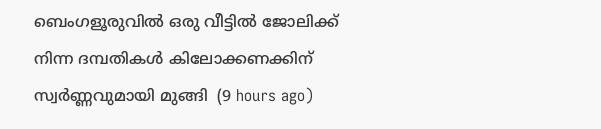ബെംഗളൂരുവില്‍ ഒരു വീട്ടില്‍ ജോലിക്ക് നിന്ന ദമ്പതികള്‍ കിലോക്കണക്കിന് സ്വര്‍ണ്ണവുമായി മുങ്ങി  (9 hours ago)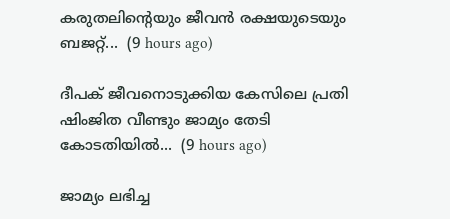കരുതലിന്റെയും ജീവൻ രക്ഷയുടെയും ബജറ്റ്...  (9 hours ago)

ദീപക് ജീവനൊടുക്കിയ കേസിലെ പ്രതി ഷിംജിത വീണ്ടും ജാമ്യം തേടി കോടതിയിൽ...  (9 hours ago)

ജാമ്യം ലഭിച്ച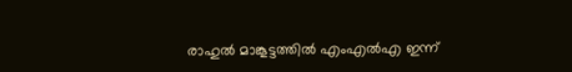രാഹുല്‍ മാങ്കൂട്ടത്തില്‍ എംഎല്‍എ ഇന്ന്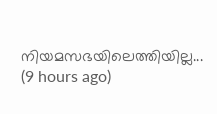നിയമസഭയിലെത്തിയില്ല...  (9 hours ago)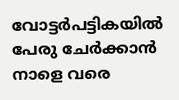വോട്ടര്‍പട്ടികയില്‍ പേരു ചേര്‍ക്കാന്‍ നാളെ വരെ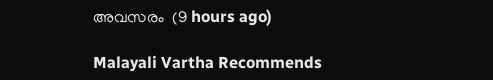അവസരം  (9 hours ago)

Malayali Vartha Recommends